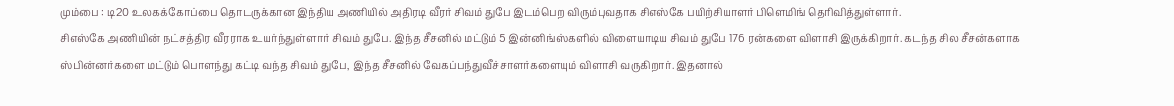மும்பை : டி20 உலகக்கோப்பை தொடருக்கான இந்திய அணியில் அதிரடி வீரர் சிவம் துபே இடம்பெற விரும்புவதாக சிஎஸ்கே பயிற்சியாளர் பிளெமிங் தெரிவித்துள்ளார்.
சிஎஸ்கே அணியின் நட்சத்திர வீரராக உயர்ந்துள்ளார் சிவம் துபே. இந்த சீசனில் மட்டும் 5 இன்னிங்ஸ்களில் விளையாடிய சிவம் துபே 176 ரன்களை விளாசி இருக்கிறார். கடந்த சில சீசன்களாக ஸ்பின்னர்களை மட்டும் பொளந்து கட்டி வந்த சிவம் துபே, இந்த சீசனில் வேகப்பந்துவீச்சாளர்களையும் விளாசி வருகிறார். இதனால்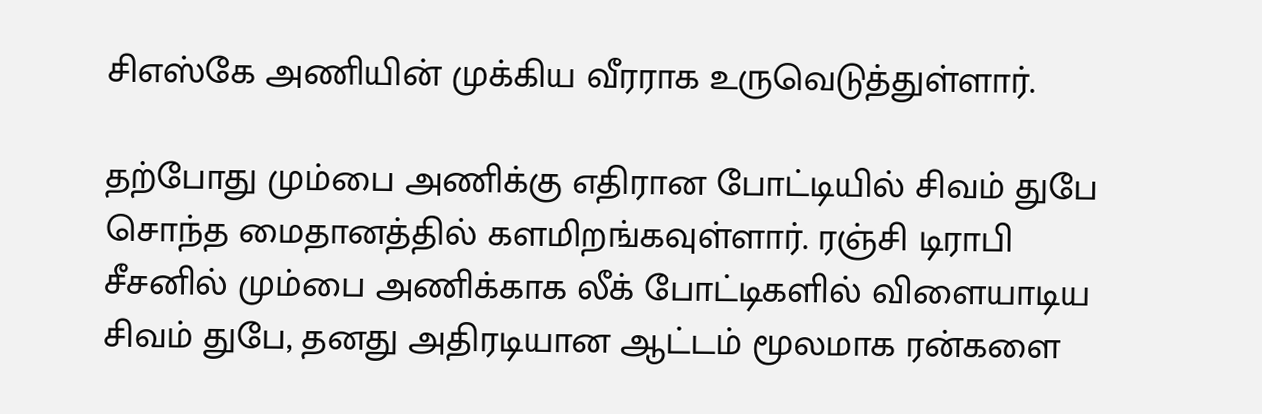சிஎஸ்கே அணியின் முக்கிய வீரராக உருவெடுத்துள்ளார்.

தற்போது மும்பை அணிக்கு எதிரான போட்டியில் சிவம் துபே சொந்த மைதானத்தில் களமிறங்கவுள்ளார். ரஞ்சி டிராபி சீசனில் மும்பை அணிக்காக லீக் போட்டிகளில் விளையாடிய சிவம் துபே, தனது அதிரடியான ஆட்டம் மூலமாக ரன்களை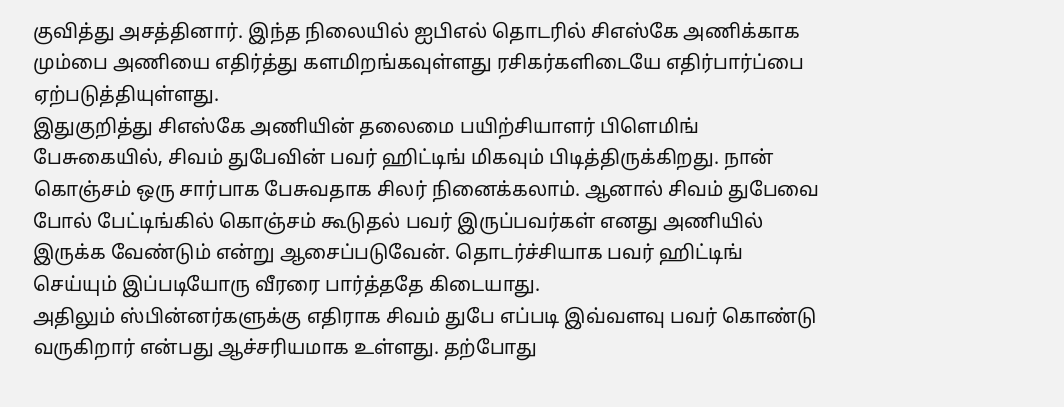குவித்து அசத்தினார். இந்த நிலையில் ஐபிஎல் தொடரில் சிஎஸ்கே அணிக்காக மும்பை அணியை எதிர்த்து களமிறங்கவுள்ளது ரசிகர்களிடையே எதிர்பார்ப்பை ஏற்படுத்தியுள்ளது.
இதுகுறித்து சிஎஸ்கே அணியின் தலைமை பயிற்சியாளர் பிளெமிங் பேசுகையில், சிவம் துபேவின் பவர் ஹிட்டிங் மிகவும் பிடித்திருக்கிறது. நான் கொஞ்சம் ஒரு சார்பாக பேசுவதாக சிலர் நினைக்கலாம். ஆனால் சிவம் துபேவை போல் பேட்டிங்கில் கொஞ்சம் கூடுதல் பவர் இருப்பவர்கள் எனது அணியில் இருக்க வேண்டும் என்று ஆசைப்படுவேன். தொடர்ச்சியாக பவர் ஹிட்டிங் செய்யும் இப்படியோரு வீரரை பார்த்ததே கிடையாது.
அதிலும் ஸ்பின்னர்களுக்கு எதிராக சிவம் துபே எப்படி இவ்வளவு பவர் கொண்டு வருகிறார் என்பது ஆச்சரியமாக உள்ளது. தற்போது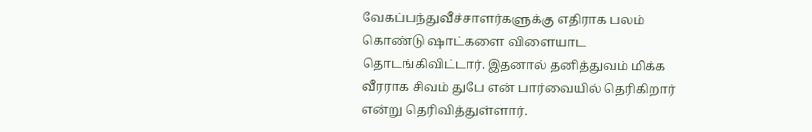வேகப்பந்துவீச்சாளர்களுக்கு எதிராக பலம் கொண்டு ஷாட்களை விளையாட தொடங்கிவிட்டார். இதனால் தனித்துவம் மிக்க வீரராக சிவம் துபே என் பார்வையில் தெரிகிறார் என்று தெரிவித்துள்ளார்.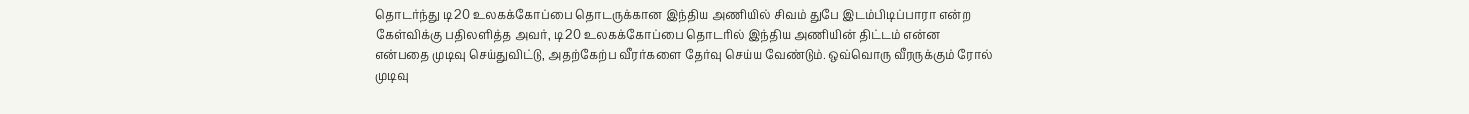தொடர்ந்து டி20 உலகக்கோப்பை தொடருக்கான இந்திய அணியில் சிவம் துபே இடம்பிடிப்பாரா என்ற கேள்விக்கு பதிலளித்த அவர், டி20 உலகக்கோப்பை தொடரில் இந்திய அணியின் திட்டம் என்ன என்பதை முடிவு செய்துவிட்டு, அதற்கேற்ப வீரர்களை தேர்வு செய்ய வேண்டும். ஒவ்வொரு வீரருக்கும் ரோல் முடிவு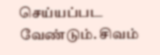செய்யப்பட வேண்டும். சிவம்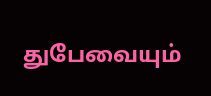துபேவையும்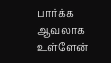பார்க்க ஆவலாக உள்ளேன்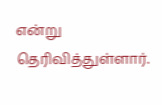என்று தெரிவித்துள்ளார்.